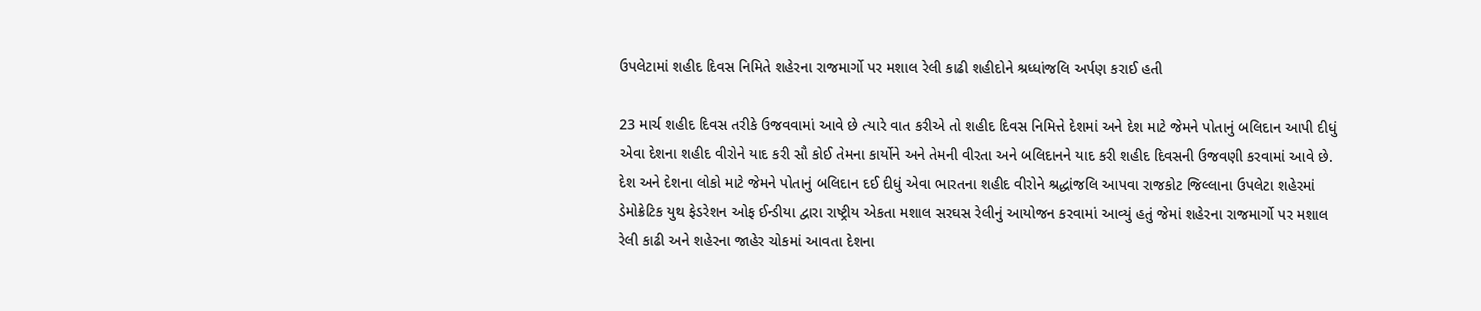ઉપલેટામાં શહીદ દિવસ નિમિતે શહેરના રાજમાર્ગો પર મશાલ રેલી કાઢી શહીદોને શ્રધ્ધાંજલિ અર્પણ કરાઈ હતી

23 માર્ચ શહીદ દિવસ તરીકે ઉજવવામાં આવે છે ત્યારે વાત કરીએ તો શહીદ દિવસ નિમિત્તે દેશમાં અને દેશ માટે જેમને પોતાનું બલિદાન આપી દીધું એવા દેશના શહીદ વીરોને યાદ કરી સૌ કોઈ તેમના કાર્યોને અને તેમની વીરતા અને બલિદાનને યાદ કરી શહીદ દિવસની ઉજવણી કરવામાં આવે છે. દેશ અને દેશના લોકો માટે જેમને પોતાનું બલિદાન દઈ દીધું એવા ભારતના શહીદ વીરોને શ્રદ્ધાંજલિ આપવા રાજકોટ જિલ્લાના ઉપલેટા શહેરમાં ડેમોક્રેટિક યુથ ફેડરેશન ઓફ ઈન્ડીયા દ્વારા રાષ્ટ્રીય એકતા મશાલ સરઘસ રેલીનું આયોજન કરવામાં આવ્યું હતું જેમાં શહેરના રાજમાર્ગો પર મશાલ રેલી કાઢી અને શહેરના જાહેર ચોકમાં આવતા દેશના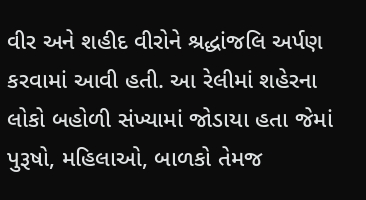વીર અને શહીદ વીરોને શ્રદ્ધાંજલિ અર્પણ કરવામાં આવી હતી. આ રેલીમાં શહેરના લોકો બહોળી સંખ્યામાં જોડાયા હતા જેમાં પુરૂષો, મહિલાઓ, બાળકો તેમજ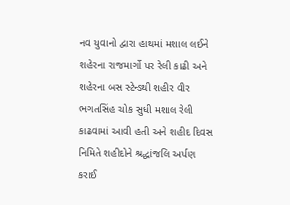નવ યુવાનો દ્વારા હાથમાં મશાલ લઈને શહેરના રાજમાર્ગો પર રેલી કાઢી અને શહેરના બસ સ્ટેન્ડથી શહીર વીર ભગતસિંહ ચોક સુધી મશાલ રેલી કાઢવામાં આવી હતી અને શહીદ દિવસ નિમિતે શહીદોને શ્રદ્ધાંજલિ અર્પણ કરાઈ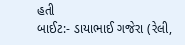હતી
બાઈટ:- ડાયાભાઈ ગજેરા (રેલી,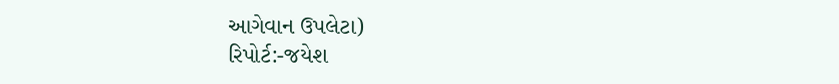આગેવાન ઉપલેટા)
રિપોર્ટ:-જયેશ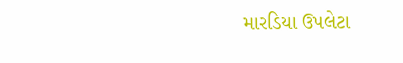મારડિયા ઉપલેટા